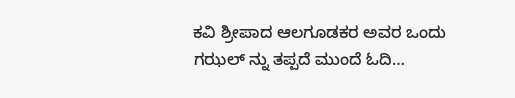ಕವಿ ಶ್ರೀಪಾದ ಆಲಗೂಡಕರ ಅವರ ಒಂದು ಗಝಲ್ ನ್ನು ತಪ್ಪದೆ ಮುಂದೆ ಓದಿ…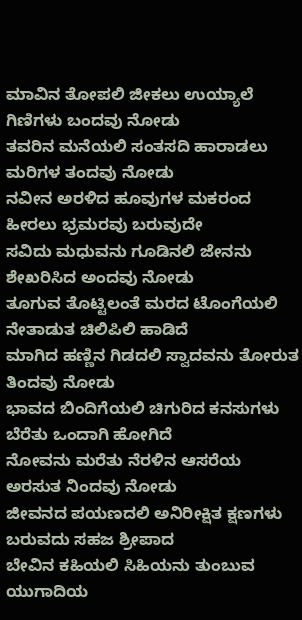ಮಾವಿನ ತೋಪಲಿ ಜೀಕಲು ಉಯ್ಯಾಲೆ ಗಿಣಿಗಳು ಬಂದವು ನೋಡು
ತವರಿನ ಮನೆಯಲಿ ಸಂತಸದಿ ಹಾರಾಡಲು ಮರಿಗಳ ತಂದವು ನೋಡು
ನವೀನ ಅರಳಿದ ಹೂವುಗಳ ಮಕರಂದ ಹೀರಲು ಭ್ರಮರವು ಬರುವುದೇ
ಸವಿದು ಮಧುವನು ಗೂಡಿನಲಿ ಜೇನನು ಶೇಖರಿಸಿದ ಅಂದವು ನೋಡು
ತೂಗುವ ತೊಟ್ಟಿಲಂತೆ ಮರದ ಟೊಂಗೆಯಲಿ ನೇತಾಡುತ ಚಿಲಿಪಿಲಿ ಹಾಡಿದೆ
ಮಾಗಿದ ಹಣ್ಣಿನ ಗಿಡದಲಿ ಸ್ವಾದವನು ತೋರುತ ತಿಂದವು ನೋಡು
ಭಾವದ ಬಿಂದಿಗೆಯಲಿ ಚಿಗುರಿದ ಕನಸುಗಳು ಬೆರೆತು ಒಂದಾಗಿ ಹೋಗಿದೆ
ನೋವನು ಮರೆತು ನೆರಳಿನ ಆಸರೆಯ ಅರಸುತ ನಿಂದವು ನೋಡು
ಜೀವನದ ಪಯಣದಲಿ ಅನಿರೀಕ್ಷಿತ ಕ್ಷಣಗಳು ಬರುವದು ಸಹಜ ಶ್ರೀಪಾದ
ಬೇವಿನ ಕಹಿಯಲಿ ಸಿಹಿಯನು ತುಂಬುವ ಯುಗಾದಿಯ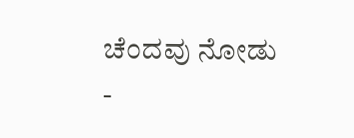ಚೆಂದವು ನೋಡು
-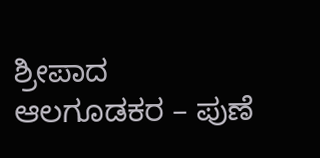ಶ್ರೀಪಾದ ಆಲಗೂಡಕರ – ಪುಣೆ